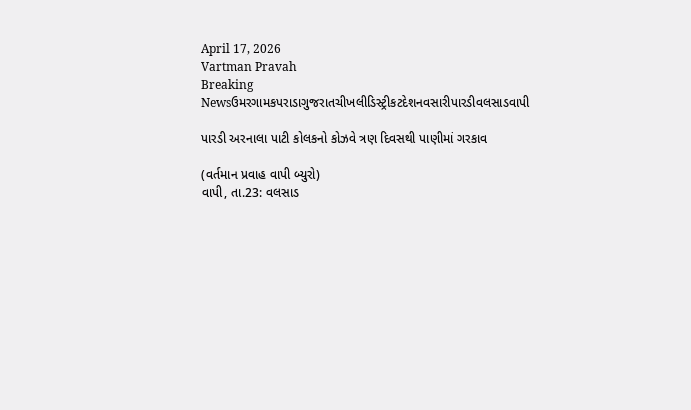April 17, 2026
Vartman Pravah
Breaking Newsઉમરગામકપરાડાગુજરાતચીખલીડિસ્ટ્રીકટદેશનવસારીપારડીવલસાડવાપી

પારડી અરનાલા પાટી કોલકનો કોઝવે ત્રણ દિવસથી પાણીમાં ગરકાવ

(વર્તમાન પ્રવાહ વાપી બ્‍યુરો)
વાપી, તા.23: વલસાડ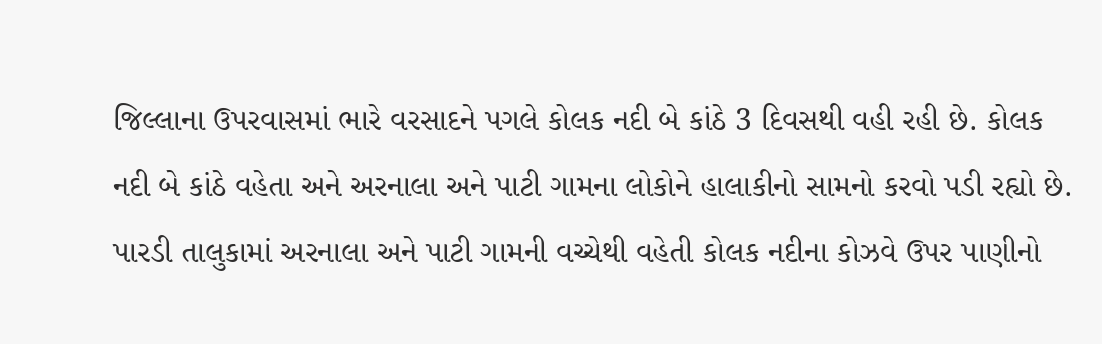જિલ્લાના ઉપરવાસમાં ભારે વરસાદને પગલે કોલક નદી બે કાંઠે 3 દિવસથી વહી રહી છે. કોલક નદી બે કાંઠે વહેતા અને અરનાલા અને પાટી ગામના લોકોને હાલાકીનો સામનો કરવો પડી રહ્યો છે. પારડી તાલુકામાં અરનાલા અને પાટી ગામની વચ્‍ચેથી વહેતી કોલક નદીના કોઝવે ઉપર પાણીનો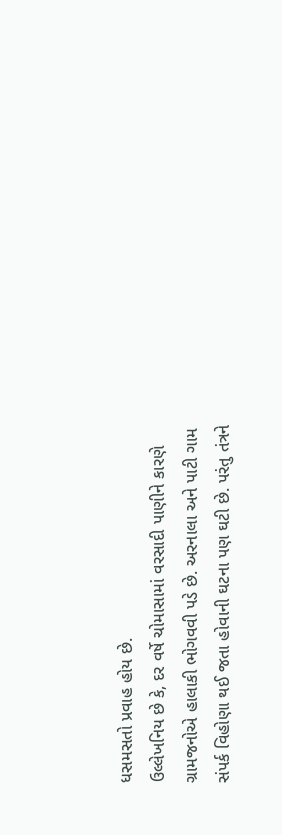ધસમસતો પ્રવાહ હોય છે.
ઉલ્લેખનિય છે કે, દર વર્ષે ચોમાસામાં વરસાદી પાણીને કારણે ગ્રામજનોએ હાલાકી ભોગવવી પડે છે. અરનાલા અને પાટી ગામ સંપર્ક વિહોણા થઈ જતા હોવાની ઘટના પણ ઘટી છે. પરંતુ તંત્રને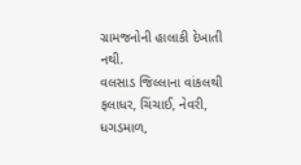ગ્રામજનોની હાલાકી દેખાતી નથી.
વલસાડ જિલ્લાના વાંકલથી ફલાધર, ચિંચાઈ, નેવરી, ધગડમાળ,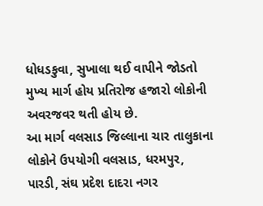ધોધડકુવા, સુખાલા થઈ વાપીને જોડતો મુખ્‍ય માર્ગ હોય પ્રતિરોજ હજારો લોકોની અવરજવર થતી હોય છે.
આ માર્ગ વલસાડ જિલ્લાના ચાર તાલુકાના લોકોને ઉપયોગી વલસાડ, ધરમપુર, પારડી, સંઘ પ્રદેશ દાદરા નગર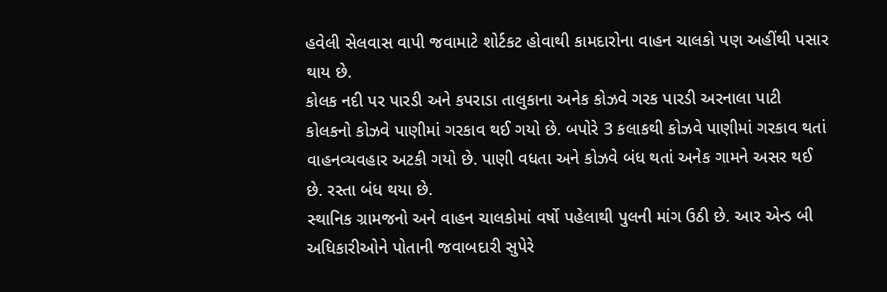હવેલી સેલવાસ વાપી જવામાટે શોર્ટકટ હોવાથી કામદારોના વાહન ચાલકો પણ અહીંથી પસાર થાય છે.
કોલક નદી પર પારડી અને કપરાડા તાલુકાના અનેક કોઝવે ગરક પારડી અરનાલા પાટી કોલકનો કોઝવે પાણીમાં ગરકાવ થઈ ગયો છે. બપોરે 3 કલાકથી કોઝવે પાણીમાં ગરકાવ થતાં વાહનવ્‍યવહાર અટકી ગયો છે. પાણી વધતા અને કોઝવે બંધ થતાં અનેક ગામને અસર થઈ છે. રસ્‍તા બંધ થયા છે.
સ્‍થાનિક ગ્રામજનો અને વાહન ચાલકોમાં વર્ષો પહેલાથી પુલની માંગ ઉઠી છે. આર એન્‍ડ બી અધિકારીઓને પોતાની જવાબદારી સુપેરે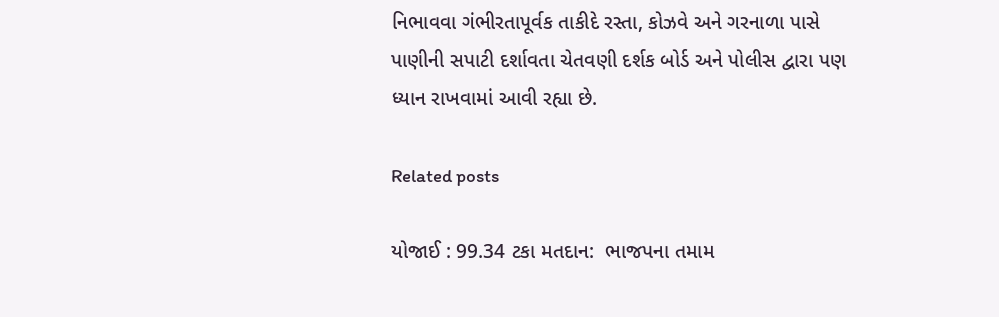નિભાવવા ગંભીરતાપૂર્વક તાકીદે રસ્‍તા, કોઝવે અને ગરનાળા પાસે પાણીની સપાટી દર્શાવતા ચેતવણી દર્શક બોર્ડ અને પોલીસ દ્વારા પણ ધ્‍યાન રાખવામાં આવી રહ્યા છે.

Related posts

યોજાઈ : 99.34 ટકા મતદાન:  ભાજપના તમામ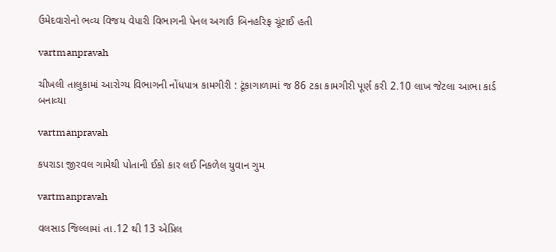ઉમેદવારોનો ભવ્‍ય વિજય વેપારી વિભાગની પેનલ અગાઉ બિનહરિફ ચૂંટાઈ હતી

vartmanpravah

ચીખલી તાલુકામાં આરોગ્‍ય વિભાગની નોંધપાત્ર કામગીરી : ટૂંકાગાળામાં જ 86 ટકા કામગીરી પૂર્ણ કરી 2.10 લાખ જેટલા આભા કાર્ડ બનાવ્‍યા

vartmanpravah

કપરાડા જીરવલ ગામેથી પોતાની ઈકો કાર લઈ નિકળેલ યુવાન ગુમ

vartmanpravah

વલસાડ જિલ્લામાં તા.12 થી 13 એપ્રિલ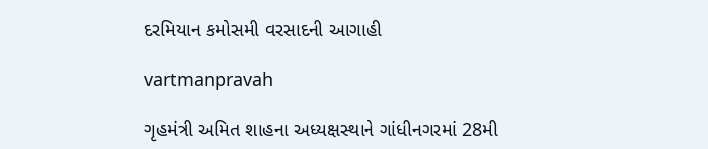દરમિયાન કમોસમી વરસાદની આગાહી

vartmanpravah

ગૃહમંત્રી અમિત શાહના અધ્‍યક્ષસ્‍થાને ગાંધીનગરમાં 28મી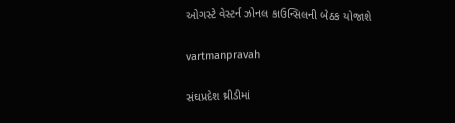ઓગસ્‍ટે વેસ્‍ટર્ન ઝોનલ કાઉન્‍સિલની બેઠક યોજાશે

vartmanpravah

સંઘપ્રદેશ થ્રીડીમાં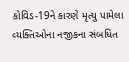કોવિડ-19ને કારણે મૃત્‍યુ પામેલા વ્‍યક્‍તિઓના નજીકના સંબધિત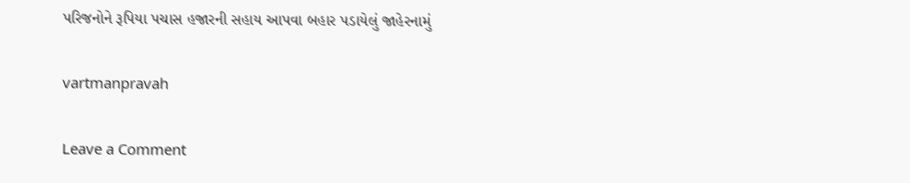પરિજનોને રૂપિયા પચાસ હજારની સહાય આપવા બહાર પડાયેલું જાહેરનામું

vartmanpravah

Leave a Comment